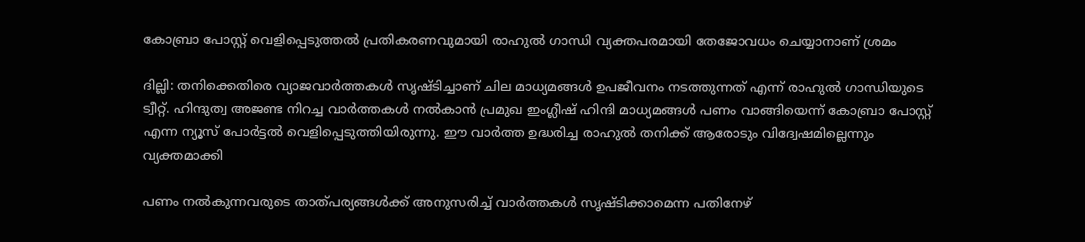കോബ്രാ പോസ്റ്റ് വെളിപ്പെടുത്തല്‍ പ്രതികരണവുമായി രാഹുല്‍ ഗാന്ധി വ്യക്തപരമായി തേജോവധം ചെയ്യാനാണ് ശ്രമം

ദില്ലി: തനിക്കെതിരെ വ്യാജവാര്‍ത്തകള്‍ സൃഷ്ടിച്ചാണ് ചില മാധ്യമങ്ങള്‍ ഉപജീവനം നടത്തുന്നത് എന്ന് രാഹുല്‍ ഗാന്ധിയുടെ ട്വീറ്റ്. ഹിന്ദുത്വ അജണ്ട നിറച്ച വാര്‍ത്തകള്‍ നല്‍കാന്‍ പ്രമുഖ ഇംഗ്ലീഷ് ഹിന്ദി മാധ്യമങ്ങള്‍ പണം വാങ്ങിയെന്ന് കോബ്രാ പോസ്റ്റ് എന്ന ന്യൂസ് പോര്‍ട്ടല്‍ വെളിപ്പെടുത്തിയിരുന്നു. ഈ വാര്‍ത്ത ഉദ്ധരിച്ച രാഹുല്‍ തനിക്ക് ആരോടും വിദ്വേഷമില്ലെന്നും വ്യക്തമാക്കി

പണം നല്‍കുന്നവരുടെ താത്പര്യങ്ങള്‍ക്ക് അനുസരിച്ച് വാര്‍ത്തകള്‍ സൃഷ്ടിക്കാമെന്ന പതിനേഴ്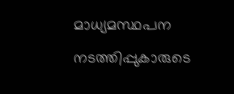മാധ്യമസ്ഥപന നടത്തിപ്പുകാരുടെ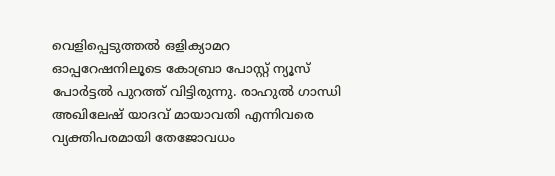വെളിപ്പെടുത്തല്‍ ഒളിക്യാമറ ഓപ്പറേഷനിലൂടെ കോബ്രാ പോസ്റ്റ് ന്യൂസ് പോര്‍ട്ടല്‍ പുറത്ത് വിട്ടിരുന്നു. രാഹുല്‍ ഗാന്ധി അഖിലേഷ് യാദവ് മായാവതി എന്നിവരെ വ്യക്തിപരമായി തേജോവധം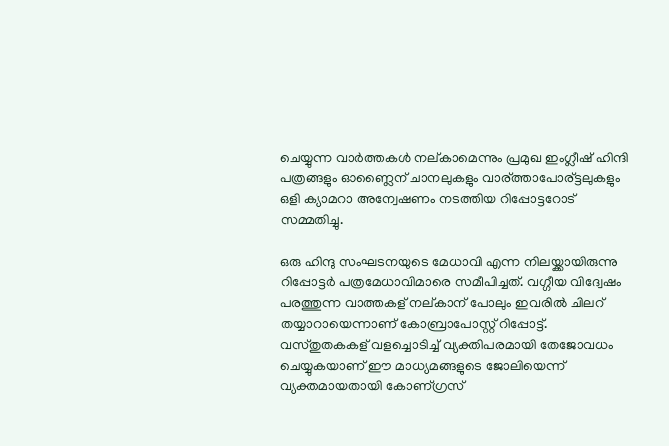ചെയ്യുന്ന വാര്‍ത്തകള്‍ നല്കാമെന്നും പ്രമുഖ ഇംഗ്ലീഷ് ഹിന്ദി പത്രങ്ങളും ഓണ്ലൈന് ചാനലുകളും വാര്ത്താപോര്ട്ടലുകളും ഒളി ക്യാമറാ അന്വേഷണം നടത്തിയ റിപ്പോട്ടറോട് സമ്മതിച്ചു.

ഒരു ഹിന്ദു സംഘടനയുടെ മേധാവി എന്ന നിലയ്ക്കായിരുന്നു റിപ്പോട്ടര്‍ പത്രമേധാവിമാരെ സമീപിച്ചത്. വഗ്ഗീയ വിദ്വേഷം പരത്തുന്ന വാത്തകള് നല്കാന് പോലും ഇവരില്‍ ചിലറ് തയ്യാറായെന്നാണ് കോബ്രാപോസ്റ്റ് റിപ്പോട്ട്. വസ്തുതകകള് വളച്ചൊടിച്ച് വ്യക്തിപരമായി തേജോവധം ചെയ്യുകയാണ് ഈ മാധ്യമങ്ങളുടെ ജോലിയെന്ന് വ്യക്തമായതായി കോണ്ഗ്രസ്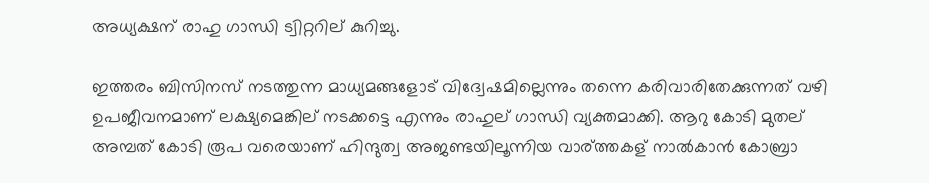അധ്യക്ഷന് രാഹു ഗാന്ധി ട്വിറ്ററില് കുറിച്ചു.

ഇത്തരം ബിസിനസ് നടത്തുന്ന മാധ്യമങ്ങളോട് വിദ്വേഷമില്ലെന്നും തന്നെ കരിവാരിതേക്കുന്നത് വഴി ഉപജീവനമാണ് ലക്ഷ്യമെങ്കില് നടക്കട്ടെ എന്നും രാഹുല് ഗാന്ധി വ്യക്തമാക്കി. ആറു കോടി മുതല് അമ്പത് കോടി രൂപ വരെയാണ് ഹിന്ദുത്വ അജണ്ടയിലൂന്നിയ വാര്ത്തകള് നാല്‍കാന്‍ കോബ്രാ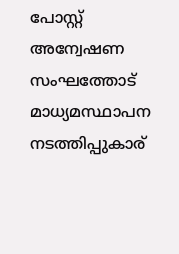പോസ്റ്റ് അന്വേഷണ സംഘത്തോട് മാധ്യമസ്ഥാപന നടത്തിപ്പുകാര്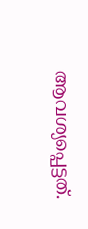ആവശ്യപ്പെട്ടത്.